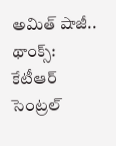అమిత్ షాజీ.. థాంక్స్: కేటీఆర్
సెంట్రల్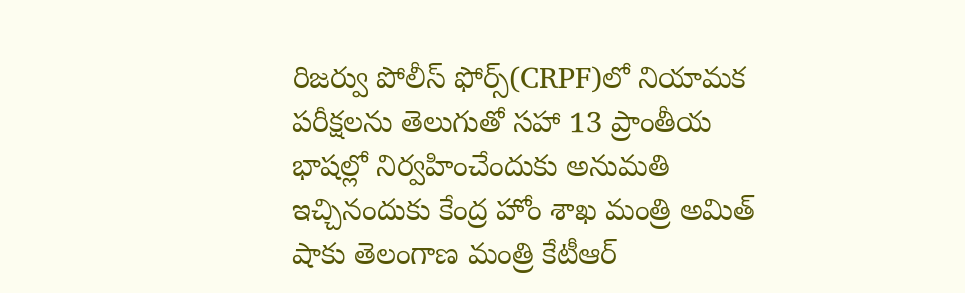రిజర్వు పోలీస్ ఫోర్స్(CRPF)లో నియామక పరీక్షలను తెలుగుతో సహా 13 ప్రాంతీయ భాషల్లో నిర్వహించేందుకు అనుమతి ఇచ్చినందుకు కేంద్ర హోం శాఖ మంత్రి అమిత్ షాకు తెలంగాణ మంత్రి కేటీఆర్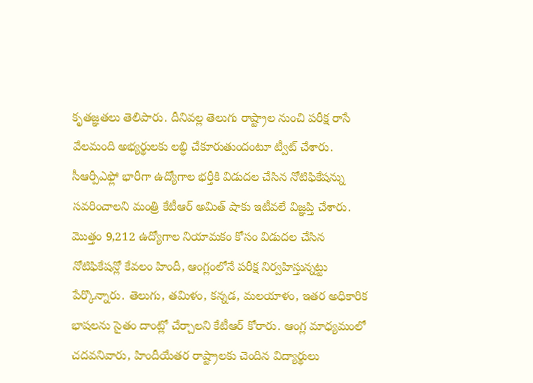కృతజ్ఞతలు తెలిపారు. దీనివల్ల తెలుగు రాష్ట్రాల నుంచి పరీక్ష రాసే వేలమంది అభ్యర్థులకు లబ్ధి చేకూరుతుందంటూ ట్వీట్ చేశారు.
సీఆర్పీఎఫ్లో భారీగా ఉద్యోగాల భర్తీకి విడుదల చేసిన నోటిఫికేషన్ను సవరించాలని మంత్రి కేటీఆర్ అమిత్ షాకు ఇటీవలే విజ్ఞప్తి చేశారు. మొత్తం 9,212 ఉద్యోగాల నియామకం కోసం విడుదల చేసిన నోటిఫికేషన్లో కేవలం హిందీ, ఆంగ్లంలోనే పరీక్ష నిర్వహిస్తున్నట్టు పేర్కొన్నారు. తెలుగు, తమిళం, కన్నడ, మలయాళం, ఇతర అధికారిక భాషలను సైతం దాంట్లో చేర్చాలని కేటీఆర్ కోరారు. ఆంగ్ల మాధ్యమంలో చదవనివారు, హిందీయేతర రాష్ట్రాలకు చెందిన విద్యార్థులు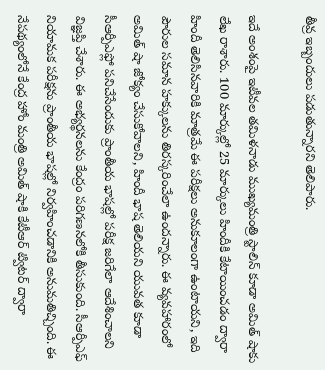తీవ్ర ఇబ్బందులు పడుతున్నారని తెలిపారు.

ఇదే అంశంపై ఇటీవల తమిళనాడు ముఖ్యమంత్రి స్టాలిన్ కూడా అమిత్ షాకు లేఖ రాశారు. 100 మార్కుల్లో 25 మార్కులు హిందీకి కేటాయించడం ద్వారా హిందీ తెలిసినవారికి మాత్రమే ఈ పరీక్షలు అనుకూలంగా ఉంటాయని, ఇది పౌరుల సమాన హక్కులను తిరస్కరించేలా ఉందన్నారు. ఈ వ్యవహారంలో అమిత్ షా జోక్యం చేసుకోవాలని, హిందీ భాష తెలియని యువత కూడా సీఆర్పీఎఫ్లో పనిచేసేందుకు ప్రాంతీయ భాషల్లో పరీక్ష జరిగేలా ఆదేశించాలని విజ్ఞప్తి చేశారు. ఈ అభ్యర్థనలను కేంద్రం పరిగణనలోకి తీసుకుంది. సీఆర్పీఎఫ్ నియామక పరీక్షను ప్రాంతీయ భాషల్లో నిర్వహించడానికి అనుమతిచ్చింది. ఈ నేపథ్యంలోనే కేంద్ర హోం మంత్రి అమిత్ షాకి కేటీఆర్ ట్విటర్ ద్వారా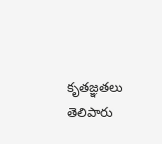కృతజ్ఞతలు తెలిపారు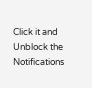Click it and Unblock the Notifications